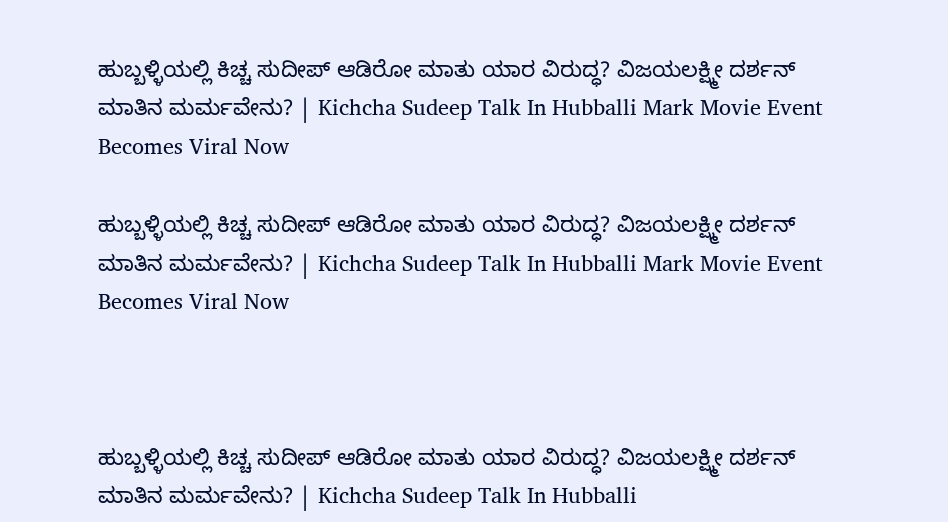ಹುಬ್ಬಳ್ಳಿಯಲ್ಲಿ ಕಿಚ್ಚ ಸುದೀಪ್ ಆಡಿರೋ ಮಾತು ಯಾರ ವಿರುದ್ಧ? ವಿಜಯಲಕ್ಷ್ಮೀ ದರ್ಶನ್ ಮಾತಿನ ಮರ್ಮವೇನು? | Kichcha Sudeep Talk In Hubballi Mark Movie Event Becomes Viral Now

ಹುಬ್ಬಳ್ಳಿಯಲ್ಲಿ ಕಿಚ್ಚ ಸುದೀಪ್ ಆಡಿರೋ ಮಾತು ಯಾರ ವಿರುದ್ಧ? ವಿಜಯಲಕ್ಷ್ಮೀ ದರ್ಶನ್ ಮಾತಿನ ಮರ್ಮವೇನು? | Kichcha Sudeep Talk In Hubballi Mark Movie Event Becomes Viral Now



ಹುಬ್ಬಳ್ಳಿಯಲ್ಲಿ ಕಿಚ್ಚ ಸುದೀಪ್ ಆಡಿರೋ ಮಾತು ಯಾರ ವಿರುದ್ಧ? ವಿಜಯಲಕ್ಷ್ಮೀ ದರ್ಶನ್ ಮಾತಿನ ಮರ್ಮವೇನು? | Kichcha Sudeep Talk In Hubballi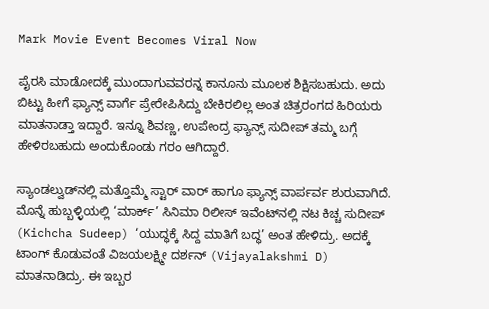Mark Movie Event Becomes Viral Now

ಪೈರಸಿ ಮಾಡೋದಕ್ಕೆ ಮುಂದಾಗುವವರನ್ನ ಕಾನೂನು ಮೂಲಕ ಶಿಕ್ಷಿಸಬಹುದು. ಅದು ಬಿಟ್ಟು ಹೀಗೆ ಫ್ಯಾನ್ಸ್ ವಾರ್ಗೆ ಪ್ರೇರೇಪಿಸಿದ್ದು ಬೇಕಿರಲಿಲ್ಲ ಅಂತ ಚಿತ್ರರಂಗದ ಹಿರಿಯರು ಮಾತನಾಡ್ತಾ ಇದ್ದಾರೆ. ಇನ್ನೂ ಶಿವಣ್ಣ, ಉಪೇಂದ್ರ ಫ್ಯಾನ್ಸ್ ಸುದೀಪ್ ತಮ್ಮ ಬಗ್ಗೆ ಹೇಳಿರಬಹುದು ಅಂದುಕೊಂಡು ಗರಂ ಆಗಿದ್ದಾರೆ.

ಸ್ಯಾಂಡಲ್ವುಡ್‌ನಲ್ಲಿ ಮತ್ತೊಮ್ಮೆ ಸ್ಟಾರ್ ವಾರ್ ಹಾಗೂ ಫ್ಯಾನ್ಸ್ ವಾರ್ಪರ್ವ ಶುರುವಾಗಿದೆ. ಮೊನ್ನೆ ಹುಬ್ಬಳ್ಳಿಯಲ್ಲಿ ‘ಮಾರ್ಕ್’ ಸಿನಿಮಾ ರಿಲೀಸ್ ಇವೆಂಟ್‌ನಲ್ಲಿ ನಟ ಕಿಚ್ಚ ಸುದೀಪ್ (Kichcha Sudeep) ‘ಯುದ್ಧಕ್ಕೆ ಸಿದ್ದ ಮಾತಿಗೆ ಬದ್ಧ’ ಅಂತ ಹೇಳಿದ್ರು. ಅದಕ್ಕೆ ಟಾಂಗ್ ಕೊಡುವಂತೆ ವಿಜಯಲಕ್ಷ್ಮೀ ದರ್ಶನ್ (Vijayalakshmi D) ಮಾತನಾಡಿದ್ರು. ಈ ಇಬ್ಬರ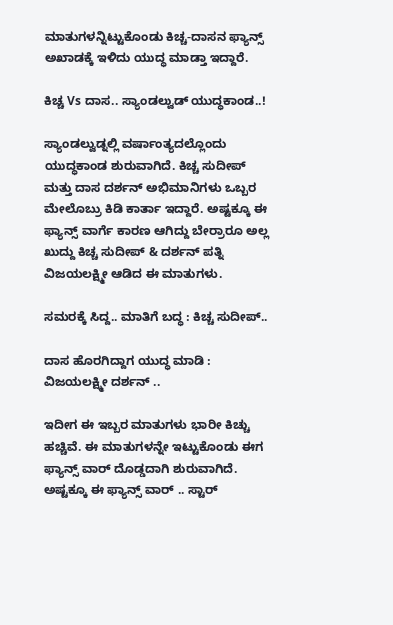ಮಾತುಗಳನ್ನಿಟ್ಟುಕೊಂಡು ಕಿಚ್ಚ-ದಾಸನ ಫ್ಯಾನ್ಸ್ ಅಖಾಡಕ್ಕೆ ಇಳಿದು ಯುದ್ಧ ಮಾಡ್ತಾ ಇದ್ದಾರೆ.

ಕಿಚ್ಚ Vs ದಾಸ.. ಸ್ಯಾಂಡಲ್ವುಡ್ ಯುದ್ಧಕಾಂಡ..!

ಸ್ಯಾಂಡಲ್ವುಡ್ನಲ್ಲಿ ವರ್ಷಾಂತ್ಯದಲ್ಲೊಂದು ಯುದ್ಧಕಾಂಡ ಶುರುವಾಗಿದೆ. ಕಿಚ್ಚ ಸುದೀಪ್ ಮತ್ತು ದಾಸ ದರ್ಶನ್ ಅಭಿಮಾನಿಗಳು ಒಬ್ಬರ ಮೇಲೊಬ್ರು ಕಿಡಿ ಕಾರ್ತಾ ಇದ್ದಾರೆ. ಅಷ್ಟಕ್ಕೂ ಈ ಫ್ಯಾನ್ಸ್ ವಾರ್ಗೆ ಕಾರಣ ಆಗಿದ್ದು ಬೇರ್ರಾರೂ ಅಲ್ಲ ಖುದ್ದು ಕಿಚ್ಚ ಸುದೀಪ್ & ದರ್ಶನ್ ಪತ್ನಿ ವಿಜಯಲಕ್ಷ್ಮೀ ಆಡಿದ ಈ ಮಾತುಗಳು.

ಸಮರಕ್ಕೆ ಸಿದ್ದ.. ಮಾತಿಗೆ ಬದ್ಧ : ಕಿಚ್ಚ ಸುದೀಪ್..

ದಾಸ ಹೊರಗಿದ್ದಾಗ ಯುದ್ಧ ಮಾಡಿ : ವಿಜಯಲಕ್ಷ್ಮೀ ದರ್ಶನ್ ..

ಇದೀಗ ಈ ಇಬ್ಬರ ಮಾತುಗಳು ಭಾರೀ ಕಿಚ್ಚು ಹಚ್ಚಿವೆ. ಈ ಮಾತುಗಳನ್ನೇ ಇಟ್ಟುಕೊಂಡು ಈಗ ಫ್ಯಾನ್ಸ್ ವಾರ್ ದೊಡ್ಡದಾಗಿ ಶುರುವಾಗಿದೆ. ಅಷ್ಟಕ್ಕೂ ಈ ಫ್ಯಾನ್ಸ್ ವಾರ್ .. ಸ್ಟಾರ್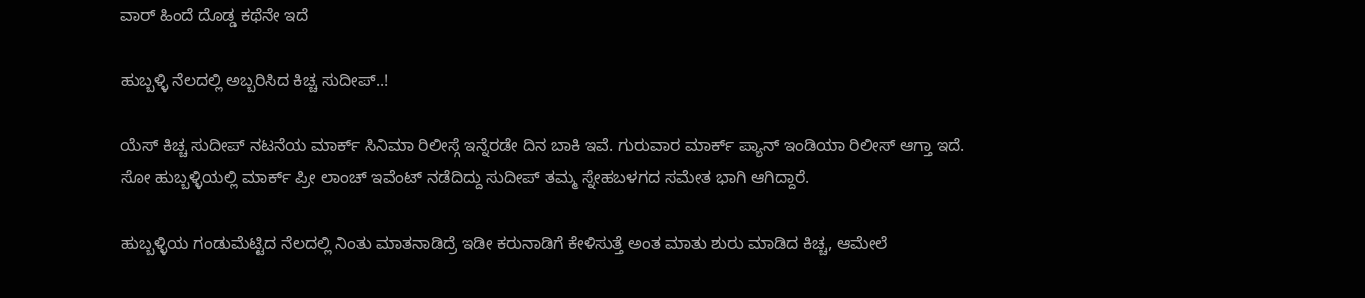ವಾರ್ ಹಿಂದೆ ದೊಡ್ಡ ಕಥೆನೇ ಇದೆ

ಹುಬ್ಬಳ್ಳಿ ನೆಲದಲ್ಲಿ ಅಬ್ಬರಿಸಿದ ಕಿಚ್ಚ ಸುದೀಪ್..!

ಯೆಸ್ ಕಿಚ್ಚ ಸುದೀಪ್ ನಟನೆಯ ಮಾರ್ಕ್ ಸಿನಿಮಾ ರಿಲೀಸ್ಗೆ ಇನ್ನೆರಡೇ ದಿನ ಬಾಕಿ ಇವೆ. ಗುರುವಾರ ಮಾರ್ಕ್ ಪ್ಯಾನ್ ಇಂಡಿಯಾ ರಿಲೀಸ್ ಆಗ್ತಾ ಇದೆ. ಸೋ ಹುಬ್ಬಳ್ಳಿಯಲ್ಲಿ ಮಾರ್ಕ್ ಪ್ರೀ ಲಾಂಚ್ ಇವೆಂಟ್ ನಡೆದಿದ್ದು ಸುದೀಪ್ ತಮ್ಮ ಸ್ನೇಹಬಳಗದ ಸಮೇತ ಭಾಗಿ ಆಗಿದ್ದಾರೆ.

ಹುಬ್ಬಳ್ಳಿಯ ಗಂಡುಮೆಟ್ಟಿದ ನೆಲದಲ್ಲಿ ನಿಂತು ಮಾತನಾಡಿದ್ರೆ ಇಡೀ ಕರುನಾಡಿಗೆ ಕೇಳಿಸುತ್ತೆ ಅಂತ ಮಾತು ಶುರು ಮಾಡಿದ ಕಿಚ್ಚ, ಆಮೇಲೆ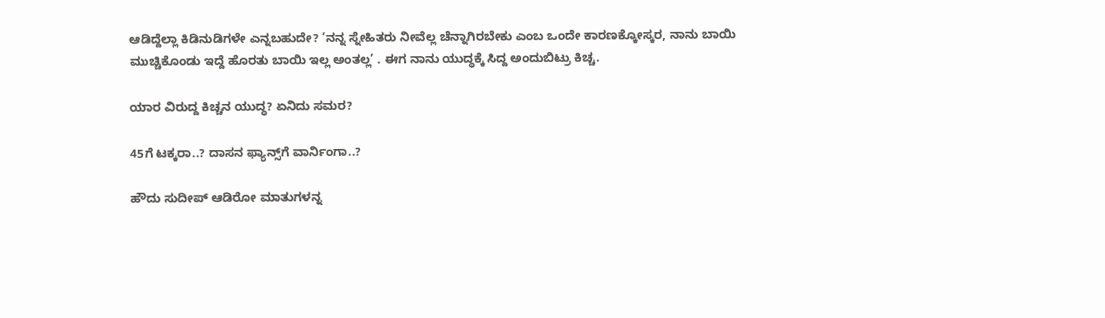ಆಡಿದ್ದೆಲ್ಲಾ ಕಿಡಿನುಡಿಗಳೇ ಎನ್ನಬಹುದೇ? ‘ನನ್ನ ಸ್ನೇಹಿತರು ನೀವೆಲ್ಲ ಚೆನ್ನಾಗಿರಬೇಕು ಎಂಬ ಒಂದೇ ಕಾರಣಕ್ಕೋಸ್ಕರ, ನಾನು ಬಾಯಿ ಮುಚ್ಚಿಕೊಂಡು ಇದ್ದೆ ಹೊರತು ಬಾಯಿ ಇಲ್ಲ ಅಂತಲ್ಲ’ . ಈಗ ನಾನು ಯುದ್ಧಕ್ಕೆ ಸಿದ್ದ ಅಂದುಬಿಟ್ರು ಕಿಚ್ಚ.

ಯಾರ ವಿರುದ್ದ ಕಿಚ್ಚನ ಯುದ್ಧ? ಏನಿದು ಸಮರ?

45ಗೆ ಟಕ್ಕರಾ..? ದಾಸನ ಫ್ಯಾನ್ಸ್‌ಗೆ ವಾರ್ನಿಂಗಾ..?

ಹೌದು ಸುದೀಪ್ ಆಡಿರೋ ಮಾತುಗಳನ್ನ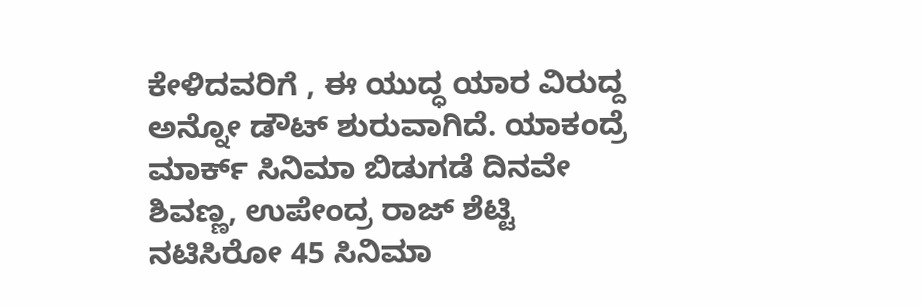ಕೇಳಿದವರಿಗೆ , ಈ ಯುದ್ಧ ಯಾರ ವಿರುದ್ದ ಅನ್ನೋ ಡೌಟ್ ಶುರುವಾಗಿದೆ. ಯಾಕಂದ್ರೆ ಮಾರ್ಕ್ ಸಿನಿಮಾ ಬಿಡುಗಡೆ ದಿನವೇ ಶಿವಣ್ಣ, ಉಪೇಂದ್ರ ರಾಜ್ ಶೆಟ್ಟಿ ನಟಿಸಿರೋ 45 ಸಿನಿಮಾ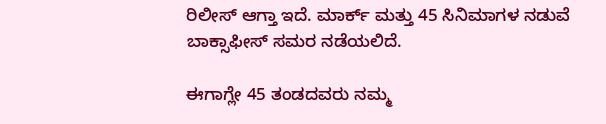ರಿಲೀಸ್ ಆಗ್ತಾ ಇದೆ. ಮಾರ್ಕ್ ಮತ್ತು 45 ಸಿನಿಮಾಗಳ ನಡುವೆ ಬಾಕ್ಸಾಫೀಸ್ ಸಮರ ನಡೆಯಲಿದೆ.

ಈಗಾಗ್ಲೇ 45 ತಂಡದವರು ನಮ್ಮ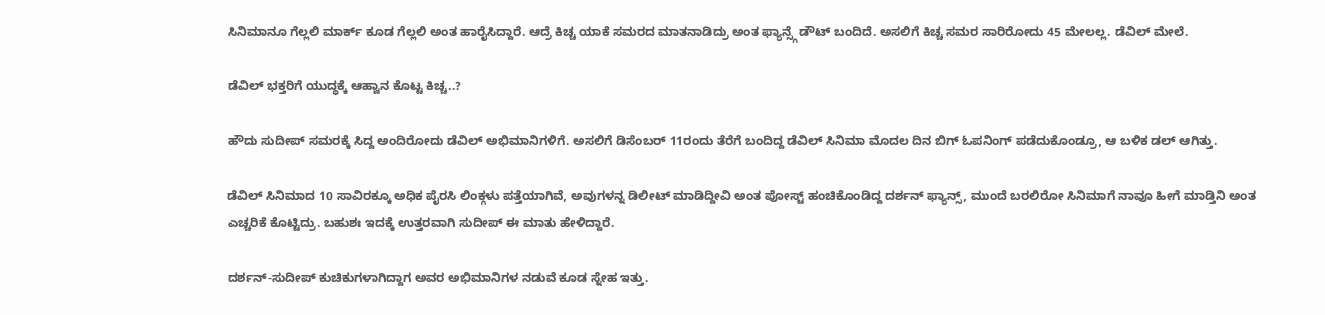ಸಿನಿಮಾನೂ ಗೆಲ್ಲಲಿ ಮಾರ್ಕ್ ಕೂಡ ಗೆಲ್ಲಲಿ ಅಂತ ಹಾರೈಸಿದ್ದಾರೆ. ಆದ್ರೆ ಕಿಚ್ಚ ಯಾಕೆ ಸಮರದ ಮಾತನಾಡಿದ್ರು ಅಂತ ಫ್ಯಾನ್ಸ್ಗೆ ಡೌಟ್ ಬಂದಿದೆ. ಅಸಲಿಗೆ ಕಿಚ್ಚ ಸಮರ ಸಾರಿರೋದು 45 ಮೇಲಲ್ಲ. ಡೆವಿಲ್ ಮೇಲೆ.

ಡೆವಿಲ್ ಭಕ್ತರಿಗೆ ಯುದ್ಧಕ್ಕೆ ಆಹ್ವಾನ ಕೊಟ್ಟ ಕಿಚ್ಚ..?

ಹೌದು ಸುದೀಪ್ ಸಮರಕ್ಕೆ ಸಿದ್ದ ಅಂದಿರೋದು ಡೆವಿಲ್ ಅಭಿಮಾನಿಗಳಿಗೆ. ಅಸಲಿಗೆ ಡಿಸೆಂಬರ್ 11ರಂದು ತೆರೆಗೆ ಬಂದಿದ್ದ ಡೆವಿಲ್ ಸಿನಿಮಾ ಮೊದಲ ದಿನ ಬಿಗ್ ಓಪನಿಂಗ್ ಪಡೆದುಕೊಂಡ್ರೂ, ಆ ಬಳಿಕ ಡಲ್ ಆಗಿತ್ತು.

ಡೆವಿಲ್ ಸಿನಿಮಾದ 10 ಸಾವಿರಕ್ಕೂ ಅಧಿಕ ಪೈರಸಿ ಲಿಂಕ್ಗಳು ಪತ್ತೆಯಾಗಿವೆ, ಅವುಗಳನ್ನ ಡಿಲೀಟ್ ಮಾಡಿದ್ದೀವಿ ಅಂತ ಪೋಸ್ಟ್ ಹಂಚಿಕೊಂಡಿದ್ದ ದರ್ಶನ್ ಫ್ಯಾನ್ಸ್, ಮುಂದೆ ಬರಲಿರೋ ಸಿನಿಮಾಗೆ ನಾವೂ ಹೀಗೆ ಮಾಡ್ತಿನಿ ಅಂತ ಎಚ್ಚರಿಕೆ ಕೊಟ್ಟಿದ್ರು. ಬಹುಶಃ ಇದಕ್ಕೆ ಉತ್ತರವಾಗಿ ಸುದೀಪ್ ಈ ಮಾತು ಹೇಳಿದ್ದಾರೆ.

ದರ್ಶನ್-ಸುದೀಪ್ ಕುಚಿಕುಗಳಾಗಿದ್ದಾಗ ಅವರ ಅಭಿಮಾನಿಗಳ ನಡುವೆ ಕೂಡ ಸ್ನೇಹ ಇತ್ತು.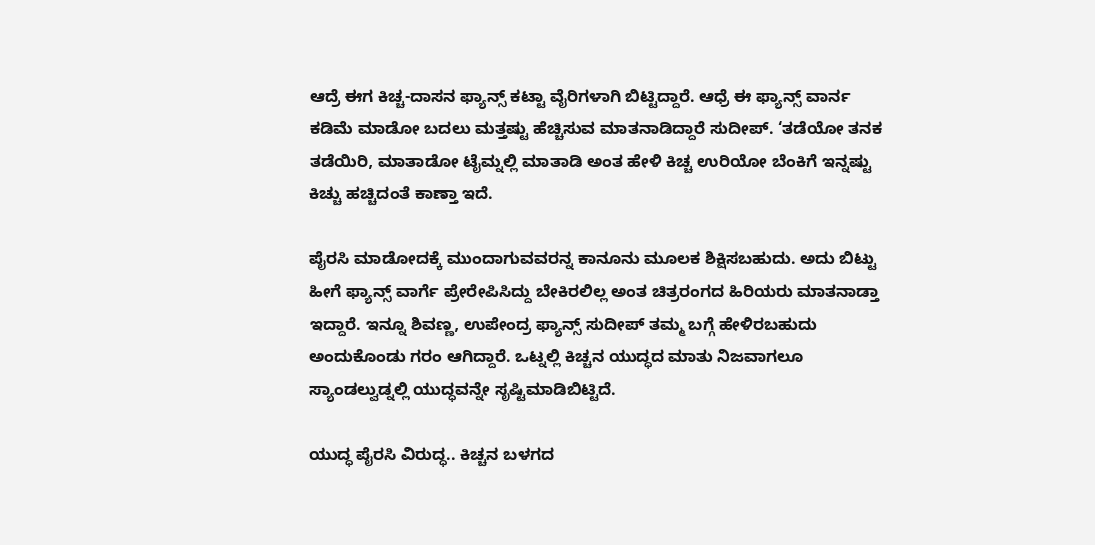ಆದ್ರೆ ಈಗ ಕಿಚ್ಚ-ದಾಸನ ಫ್ಯಾನ್ಸ್ ಕಟ್ಟಾ ವೈರಿಗಳಾಗಿ ಬಿಟ್ಟಿದ್ದಾರೆ. ಆಧ್ರೆ ಈ ಫ್ಯಾನ್ಸ್ ವಾರ್ನ ಕಡಿಮೆ ಮಾಡೋ ಬದಲು ಮತ್ತಷ್ಟು ಹೆಚ್ಚಿಸುವ ಮಾತನಾಡಿದ್ದಾರೆ ಸುದೀಪ್. ‘ತಡೆಯೋ ತನಕ ತಡೆಯಿರಿ, ಮಾತಾಡೋ ಟೈಮ್ನಲ್ಲಿ ಮಾತಾಡಿ ಅಂತ ಹೇಳಿ ಕಿಚ್ಚ ಉರಿಯೋ ಬೆಂಕಿಗೆ ಇನ್ನಷ್ಟು ಕಿಚ್ಚು ಹಚ್ಚಿದಂತೆ ಕಾಣ್ತಾ ಇದೆ.

ಪೈರಸಿ ಮಾಡೋದಕ್ಕೆ ಮುಂದಾಗುವವರನ್ನ ಕಾನೂನು ಮೂಲಕ ಶಿಕ್ಷಿಸಬಹುದು. ಅದು ಬಿಟ್ಟು ಹೀಗೆ ಫ್ಯಾನ್ಸ್ ವಾರ್ಗೆ ಪ್ರೇರೇಪಿಸಿದ್ದು ಬೇಕಿರಲಿಲ್ಲ ಅಂತ ಚಿತ್ರರಂಗದ ಹಿರಿಯರು ಮಾತನಾಡ್ತಾ ಇದ್ದಾರೆ. ಇನ್ನೂ ಶಿವಣ್ಣ, ಉಪೇಂದ್ರ ಫ್ಯಾನ್ಸ್ ಸುದೀಪ್ ತಮ್ಮ ಬಗ್ಗೆ ಹೇಳಿರಬಹುದು ಅಂದುಕೊಂಡು ಗರಂ ಆಗಿದ್ದಾರೆ. ಒಟ್ನಲ್ಲಿ ಕಿಚ್ಚನ ಯುದ್ಧದ ಮಾತು ನಿಜವಾಗಲೂ ಸ್ಯಾಂಡಲ್ವುಡ್ನಲ್ಲಿ ಯುದ್ಧವನ್ನೇ ಸೃಷ್ಟಿಮಾಡಿಬಿಟ್ಟಿದೆ.

ಯುದ್ಧ ಪೈರಸಿ ವಿರುದ್ಧ.. ಕಿಚ್ಚನ ಬಳಗದ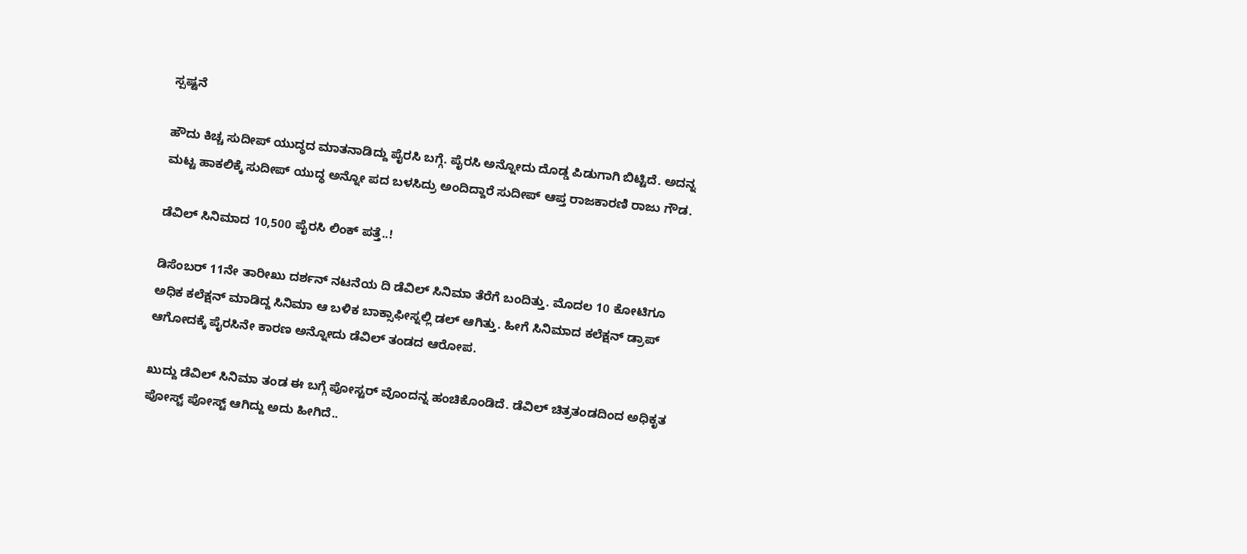ಸ್ಪಷ್ಟನೆ

ಹೌದು ಕಿಚ್ಚ ಸುದೀಪ್ ಯುದ್ಧದ ಮಾತನಾಡಿದ್ದು ಪೈರಸಿ ಬಗ್ಗೆ. ಪೈರಸಿ ಅನ್ನೋದು ದೊಡ್ಡ ಪಿಡುಗಾಗಿ ಬಿಟ್ಟಿದೆ. ಅದನ್ನ ಮಟ್ಟ ಹಾಕಲಿಕ್ಕೆ ಸುದೀಪ್ ಯುದ್ಧ ಅನ್ನೋ ಪದ ಬಳಸಿದ್ರು ಅಂದಿದ್ದಾರೆ ಸುದೀಪ್ ಆಪ್ತ ರಾಜಕಾರಣಿ ರಾಜು ಗೌಡ.

ಡೆವಿಲ್ ಸಿನಿಮಾದ 10,500 ಪೈರಸಿ ಲಿಂಕ್ ಪತ್ತೆ..!

ಡಿಸೆಂಬರ್ 11ನೇ ತಾರೀಖು ದರ್ಶನ್ ನಟನೆಯ ದಿ ಡೆವಿಲ್ ಸಿನಿಮಾ ತೆರೆಗೆ ಬಂದಿತ್ತು. ಮೊದಲ 10 ಕೋಟಿಗೂ ಅಧಿಕ ಕಲೆಕ್ಷನ್ ಮಾಡಿದ್ದ ಸಿನಿಮಾ ಆ ಬಳಿಕ ಬಾಕ್ಸಾಫೀಸ್ನಲ್ಲಿ ಡಲ್ ಆಗಿತ್ತು. ಹೀಗೆ ಸಿನಿಮಾದ ಕಲೆಕ್ಷನ್ ಡ್ರಾಪ್ ಆಗೋದಕ್ಕೆ ಪೈರಸಿನೇ ಕಾರಣ ಅನ್ನೋದು ಡೆವಿಲ್ ತಂಡದ ಆರೋಪ.

ಖುದ್ದು ಡೆವಿಲ್ ಸಿನಿಮಾ ತಂಡ ಈ ಬಗ್ಗೆ ಪೋಸ್ಟರ್ ವೊಂದನ್ನ ಹಂಚಿಕೊಂಡಿದೆ. ಡೆವಿಲ್ ಚಿತ್ರತಂಡದಿಂದ ಅಧಿಕೃತ ಪೋಸ್ಟ್ ಪೋಸ್ಟ್ ಆಗಿದ್ದು ಅದು ಹೀಗಿದೆ..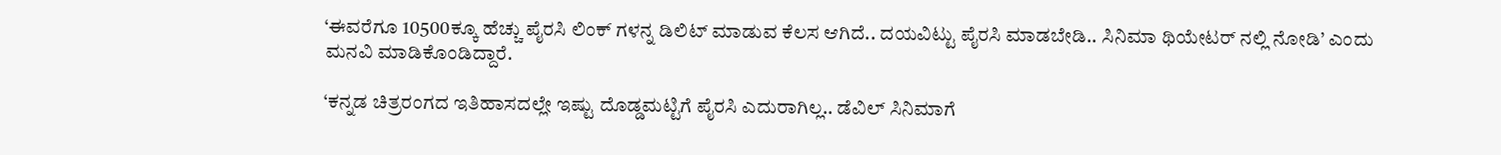‘ಈವರೆಗೂ 10500ಕ್ಕೂ ಹೆಚ್ಚು ಪೈರಸಿ ಲಿಂಕ್ ಗಳನ್ನ ಡಿಲಿಟ್ ಮಾಡುವ ಕೆಲಸ ಆಗಿದೆ.. ದಯವಿಟ್ಟು ಪೈರಸಿ ಮಾಡಬೇಡಿ.. ಸಿನಿಮಾ ಥಿಯೇಟರ್ ನಲ್ಲಿ ನೋಡಿ’ ಎಂದು ಮನವಿ ಮಾಡಿಕೊಂಡಿದ್ದಾರೆ.

‘ಕನ್ನಡ ಚಿತ್ರರಂಗದ ಇತಿಹಾಸದಲ್ಲೇ ಇಷ್ಟು ದೊಡ್ಡಮಟ್ಟಿಗೆ ಪೈರಸಿ ಎದುರಾಗಿಲ್ಲ.. ಡೆವಿಲ್ ಸಿನಿಮಾಗೆ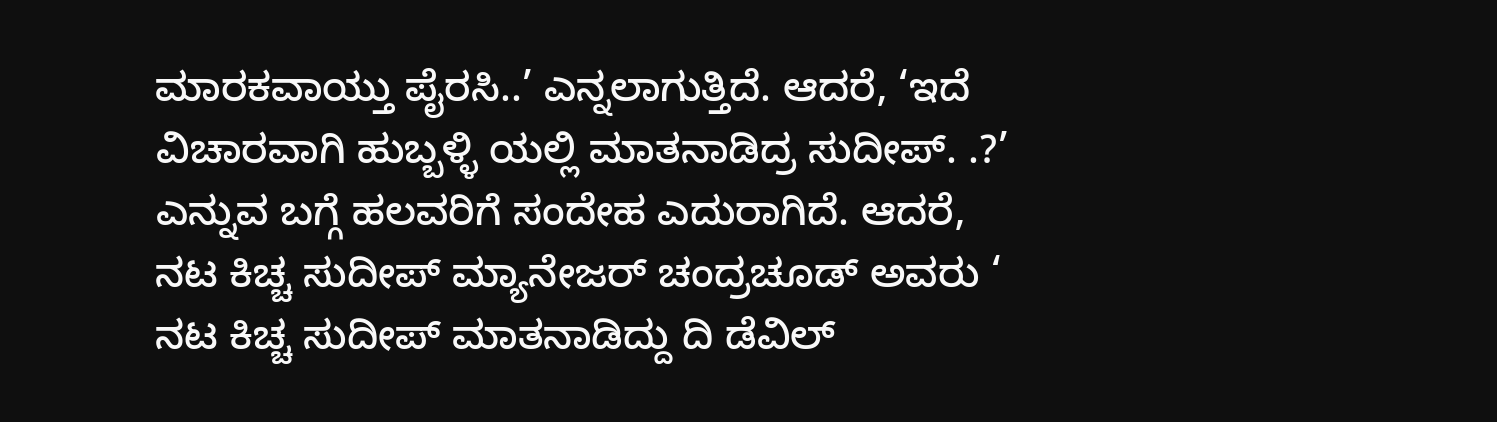ಮಾರಕವಾಯ್ತು ಪೈರಸಿ..’ ಎನ್ನಲಾಗುತ್ತಿದೆ. ಆದರೆ, ‘ಇದೆ ವಿಚಾರವಾಗಿ ಹುಬ್ಬಳ್ಳಿ ಯಲ್ಲಿ ಮಾತನಾಡಿದ್ರ ಸುದೀಪ್. .?’ ಎನ್ನುವ ಬಗ್ಗೆ ಹಲವರಿಗೆ ಸಂದೇಹ ಎದುರಾಗಿದೆ. ಆದರೆ, ನಟ ಕಿಚ್ಚ ಸುದೀಪ್ ಮ್ಯಾನೇಜರ್ ಚಂದ್ರಚೂಡ್ ಅವರು ‘ ನಟ ಕಿಚ್ಚ ಸುದೀಪ್ ಮಾತನಾಡಿದ್ದು ದಿ ಡೆವಿಲ್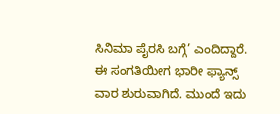ಸಿನಿಮಾ ಪೈರಸಿ ಬಗ್ಗೆ’ ಎಂದಿದ್ದಾರೆ. ಈ ಸಂಗತಿಯೀಗ ಭಾರೀ ಫ್ಯಾನ್ಸ್‌ ವಾರ ಶುರುವಾಗಿದೆ. ಮುಂದೆ ಇದು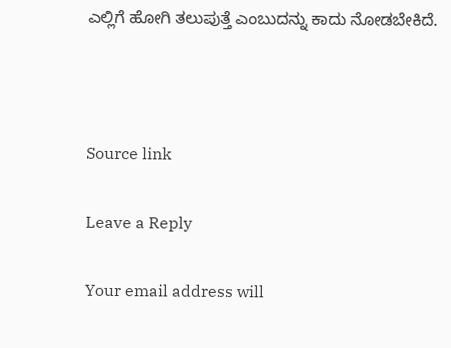ಎಲ್ಲಿಗೆ ಹೋಗಿ ತಲುಪುತ್ತೆ ಎಂಬುದನ್ನು ಕಾದು ನೋಡಬೇಕಿದೆ.



Source link

Leave a Reply

Your email address will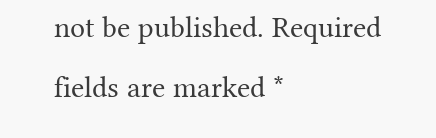not be published. Required fields are marked *